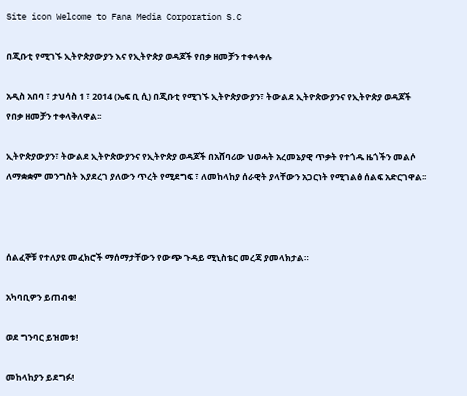Site icon Welcome to Fana Media Corporation S.C

በጂቡቲ የሚገኙ ኢትዮጵያውያን እና የኢትዮጵያ ወዳጆች የበቃ ዘመቻን ተቀላቀሉ

አዲስ አበባ ፣ ታህሳስ 1 ፣ 2014 (ኤፍ ቢ ሲ) በጂቡቲ የሚገኙ ኢትዮጵያውያን፣ ትውልደ ኢትዮጵውያንና የኢትዮጵያ ወዳጆች የበቃ ዘመቻን ተቀላቅለዋል፡፡

ኢትዮጵያውያን፣ ትውልደ ኢትዮጵውያንና የኢትዮጵያ ወዳጆች በአሸባሪው ህወሓት አረመኔያዊ ጥቃት የተጎዱ ዜጎችን መልሶ ለማቋቋም መንግስት እያደረገ ያለውን ጥረት የሚደግፍ ፣ ለመከላከያ ሰራዊት ያላቸውን አጋርነት የሚገልፅ ሰልፍ አድርገዋል፡፡



ሰልፈኞቹ የተለያዩ መፈክሮች ማሰማታቸውን የውጭ ጉዳይ ሚኒስቴር መረጃ ያመላክታል።

አካባቢዎን ይጠብቁ!

ወደ ግንባር ይዝመቱ!

መከላከያን ይደግፉ!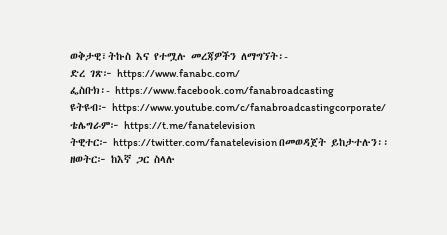ወቅታዊ፣ትኩስ እና የተሟሉ መረጃዎችን ለማግኘት፡-
ድረ ገጽ፦ https://www.fanabc.com/
ፌስቡክ፡- https://www.facebook.com/fanabroadcasting
ዩትዩብ፦ https://www.youtube.com/c/fanabroadcastingcorporate/
ቴሌግራም፦ https://t.me/fanatelevision
ትዊተር፦ https://twitter.com/fanatelevision በመወዳጀት ይከታተሉን፡፡
ዘወትር፦ ከእኛ ጋር ስላሉ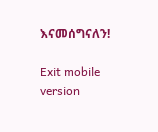እናመሰግናለን!

Exit mobile version